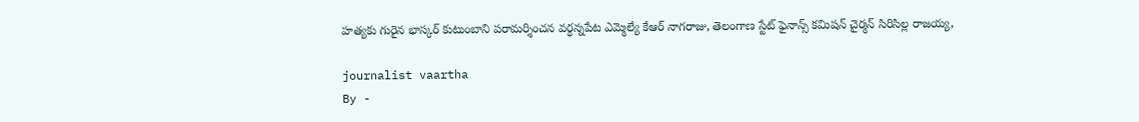హత్యకు గురైన భాస్కర్ కుటుంబాని పరామర్శించన వర్ధన్నపేట ఎమ్మెల్యే కేఆర్ నాగరాజు, తెలంగాణ స్టేట్ ఫైనాన్స్ కమిషన్ చైర్మన్ సిరిసిల్ల రాజయ్య,

journalist vaartha
By -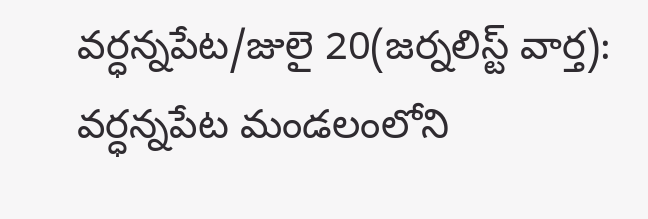వర్ధన్నపేట/జులై 20(జర్నలిస్ట్ వార్త): వర్ధన్నపేట మండలంలోని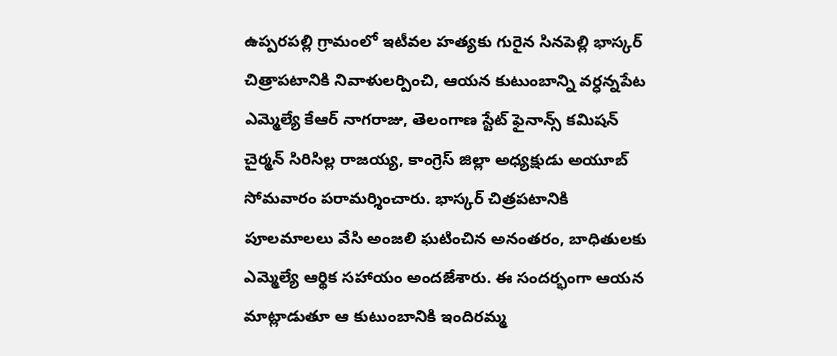ఉప్పరపల్లి గ్రామంలో ఇటీవల హత్యకు గురైన సినపెల్లి భాస్కర్ చిత్రాపటానికి నివాళులర్పించి, ఆయన కుటుంబాన్ని వర్ధన్నపేట ఎమ్మెల్యే కేఆర్ నాగరాజు, తెలంగాణ స్టేట్ ఫైనాన్స్ కమిషన్ చైర్మన్ సిరిసిల్ల రాజయ్య, కాంగ్రెస్ జిల్లా అధ్యక్షుడు అయూబ్ సోమవారం పరామర్శించారు. భాస్కర్ చిత్రపటానికి పూలమాలలు వేసి అంజలి ఘటించిన అనంతరం, బాధితులకు ఎమ్మెల్యే ఆర్థిక సహాయం అందజేశారు. ఈ సందర్భంగా ఆయన మాట్లాడుతూ ఆ కుటుంబానికి ఇందిరమ్మ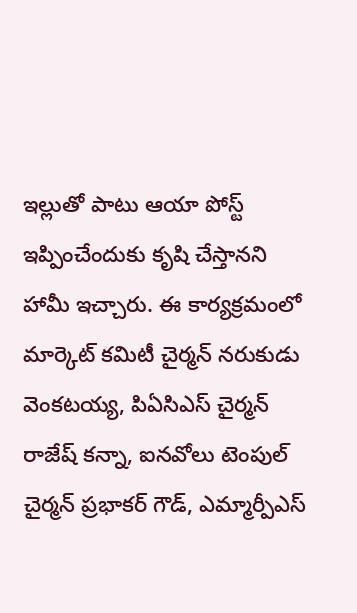ఇల్లుతో పాటు ఆయా పోస్ట్ ఇప్పించేందుకు కృషి చేస్తానని హామీ ఇచ్చారు. ఈ కార్యక్రమంలో మార్కెట్ కమిటీ చైర్మన్ నరుకుడు వెంకటయ్య, పిఏసిఎస్ చైర్మన్ రాజేష్ కన్నా, ఐనవోలు టెంపుల్ చైర్మన్ ప్రభాకర్ గౌడ్, ఎమ్మార్పీఎస్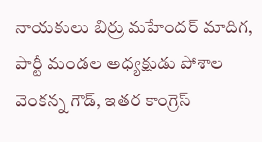నాయకులు బిర్రు మహేందర్ మాదిగ, పార్టీ మండల అధ్యక్షుడు పోశాల వెంకన్న గౌడ్, ఇతర కాంగ్రెస్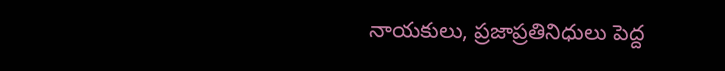నాయకులు, ప్రజాప్రతినిధులు పెద్ద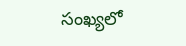సంఖ్యలో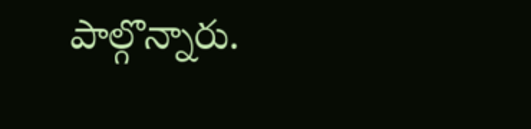పాల్గొన్నారు.